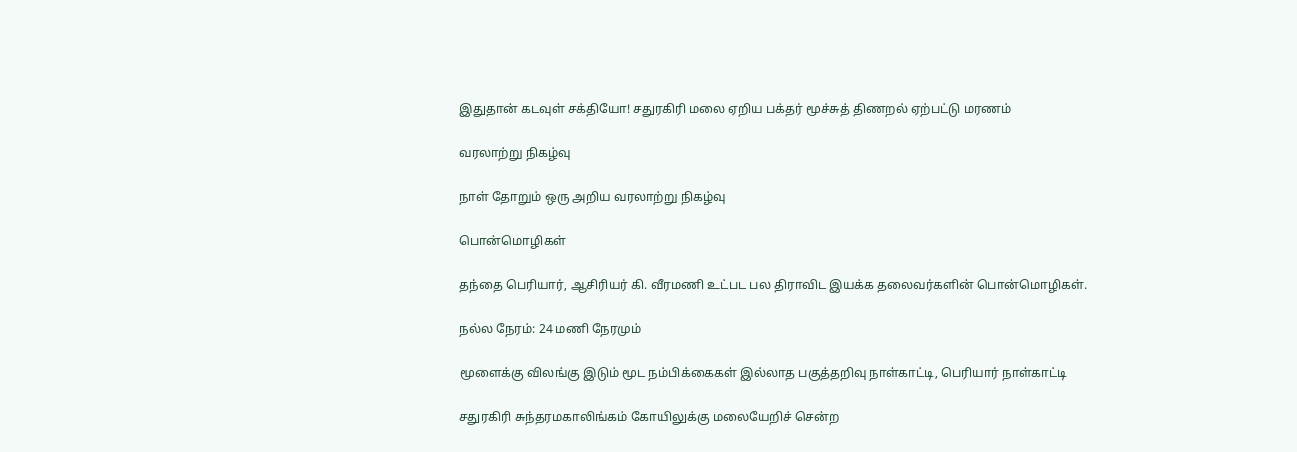இதுதான் கடவுள் சக்தியோ! சதுரகிரி மலை ஏறிய பக்தர் மூச்சுத் திணறல் ஏற்பட்டு மரணம்

வரலாற்று நிகழ்வு

நாள் தோறும் ஒரு அறிய வரலாற்று நிகழ்வு

பொன்மொழிகள்

தந்தை பெரியார், ஆசிரியர் கி. வீரமணி உட்பட பல திராவிட இயக்க தலைவர்களின் பொன்மொழிகள்.

நல்ல நேரம்: 24 மணி நேரமும்

மூளைக்கு விலங்கு இடும் மூட நம்பிக்கைகள் இல்லாத பகுத்தறிவு நாள்காட்டி, பெரியார் நாள்காட்டி

சதுரகிரி சுந்தரமகாலிங்கம் கோயிலுக்கு மலையேறிச் சென்ற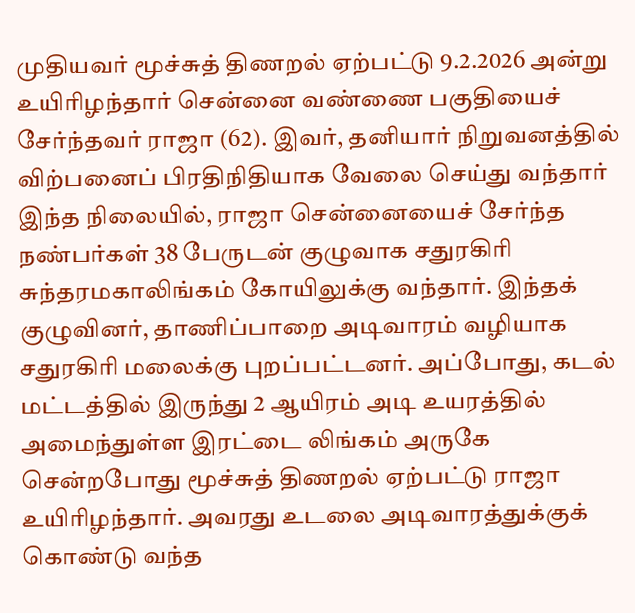முதியவர் மூச்சுத் திணறல் ஏற்பட்டு 9.2.2026 அன்று உயிரிழந்தார் சென்னை வண்ணை பகுதியைச் சேர்ந்தவர் ராஜா (62). இவர், தனியார் நிறுவனத்தில் விற்பனைப் பிரதிநிதியாக வேலை செய்து வந்தார் இந்த நிலையில், ராஜா சென்னையைச் சேர்ந்த நண்பர்கள் 38 பேருடன் குழுவாக சதுரகிரி சுந்தரமகாலிங்கம் கோயிலுக்கு வந்தார். இந்தக் குழுவினர், தாணிப்பாறை அடிவாரம் வழியாக சதுரகிரி மலைக்கு புறப்பட்டனர். அப்போது, கடல் மட்டத்தில் இருந்து 2 ஆயிரம் அடி உயரத்தில் அமைந்துள்ள இரட்டை லிங்கம் அருகே சென்றபோது மூச்சுத் திணறல் ஏற்பட்டு ராஜா உயிரிழந்தார். அவரது உடலை அடிவாரத்துக்குக் கொண்டு வந்த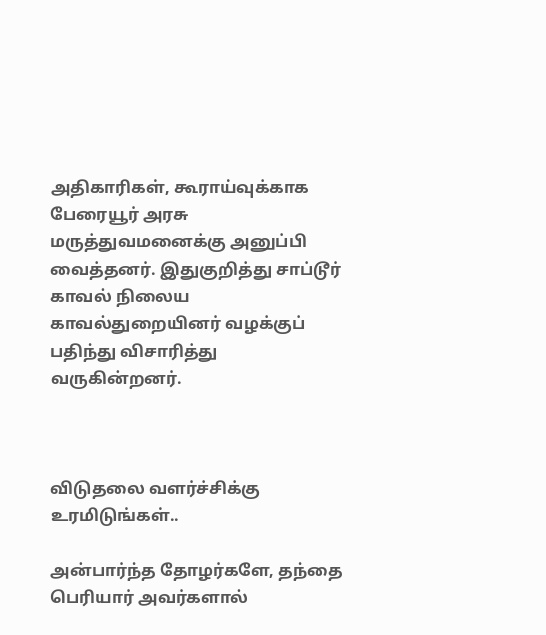அதிகாரிகள், கூராய்வுக்காக பேரையூர் அரசு மருத்துவமனைக்கு அனுப்பி வைத்தனர். இதுகுறித்து சாப்டூர் காவல் நிலைய காவல்துறையினர் வழக்குப் பதிந்து விசாரித்து வருகின்றனர்.



விடுதலை வளர்ச்சிக்கு உரமிடுங்கள்..

அன்பார்ந்த தோழர்களே, தந்தை பெரியார் அவர்களால்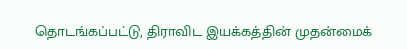தொடங்கப்பட்டு, திராவிட இயக்கத்தின் முதன்மைக்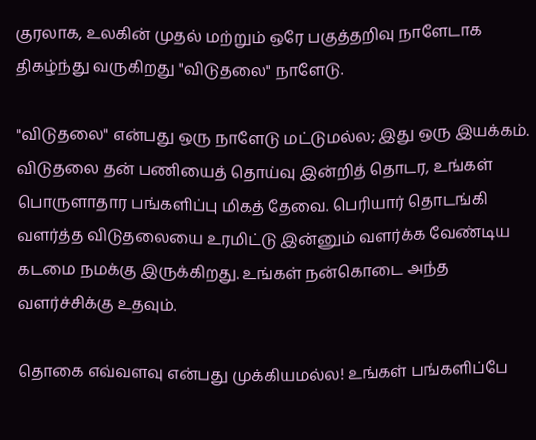குரலாக, உலகின் முதல் மற்றும் ஒரே பகுத்தறிவு நாளேடாக திகழ்ந்து வருகிறது "விடுதலை" நாளேடு.

"விடுதலை" என்பது ஒரு நாளேடு மட்டுமல்ல; இது ஒரு இயக்கம். விடுதலை தன் பணியைத் தொய்வு இன்றித் தொடர, உங்கள் பொருளாதார பங்களிப்பு மிகத் தேவை. பெரியார் தொடங்கி வளர்த்த விடுதலையை உரமிட்டு இன்னும் வளர்க்க வேண்டிய கடமை நமக்கு இருக்கிறது. உங்கள் நன்கொடை அந்த வளர்ச்சிக்கு உதவும்.

தொகை எவ்வளவு என்பது முக்கியமல்ல! உங்கள் பங்களிப்பே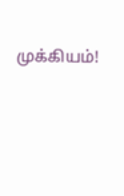முக்கியம்!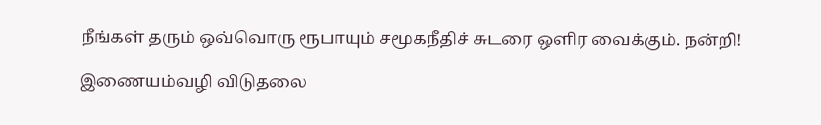நீங்கள் தரும் ஒவ்வொரு ரூபாயும் சமூகநீதிச் சுடரை ஒளிர வைக்கும். நன்றி!

இணையம்வழி விடுதலை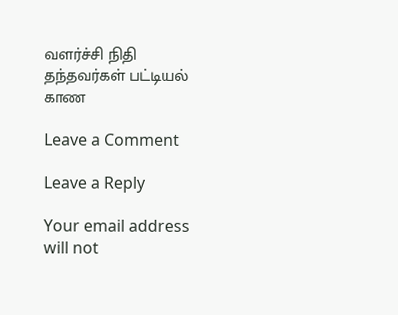வளர்ச்சி நிதி தந்தவர்கள் பட்டியல் காண

Leave a Comment

Leave a Reply

Your email address will not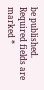be published. Required fields are marked *